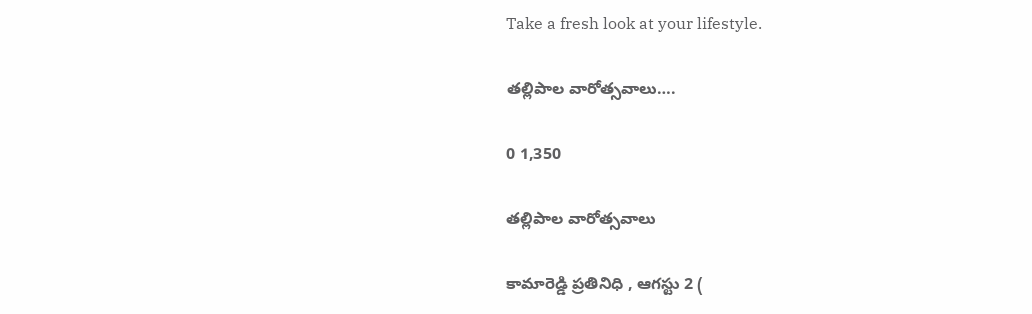Take a fresh look at your lifestyle.

తల్లిపాల వారోత్సవాలు….

0 1,350

తల్లిపాల వారోత్సవాలు

కామారెడ్డి ప్రతినిధి , ఆగస్టు 2 (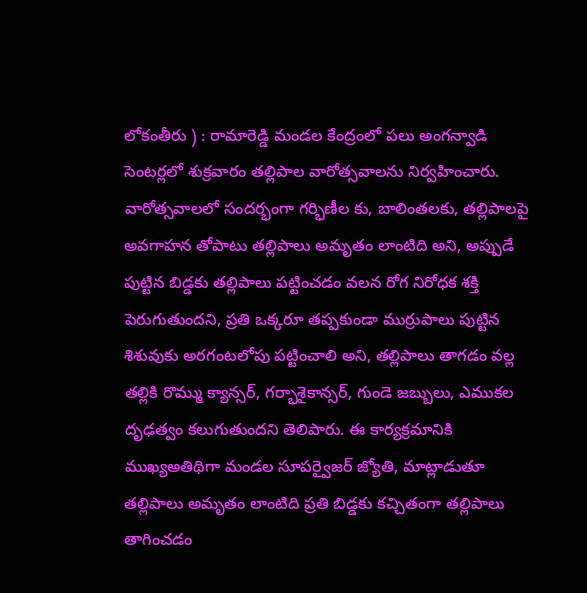లోకంతీరు ) : రామారెడ్డి మండల కేంద్రంలో పలు అంగన్వాడి సెంటర్లలో శుక్రవారం తల్లిపాల వారోత్సవాలను నిర్వహించారు. వారోత్సవాలలో సందర్భంగా గర్భిణీల కు, బాలింతలకు, తల్లిపాలపై అవగాహన తోపాటు తల్లిపాలు అమృతం లాంటిది అని, అప్పుడే పుట్టిన బిడ్డకు తల్లిపాలు పట్టించడం వలన రోగ నిరోధక శక్తి పెరుగుతుందని, ప్రతి ఒక్కరూ తప్పకుండా ముర్రుపాలు పుట్టిన శిశువుకు అరగంటలోపు పట్టించాలి అని, తల్లిపాలు తాగడం వల్ల తల్లికి రొమ్ము క్యాన్సర్, గర్భాశైకాన్సర్, గుండె జబ్బులు, ఎముకల దృఢత్వం కలుగుతుందని తెలిపారు. ఈ కార్యక్రమానికి ముఖ్యఅతిథిగా మండల సూపర్వైజర్ జ్యోతి, మాట్లాడుతూ తల్లిపాలు అమృతం లాంటిది ప్రతి బిడ్డకు కచ్చితంగా తల్లిపాలు తాగించడం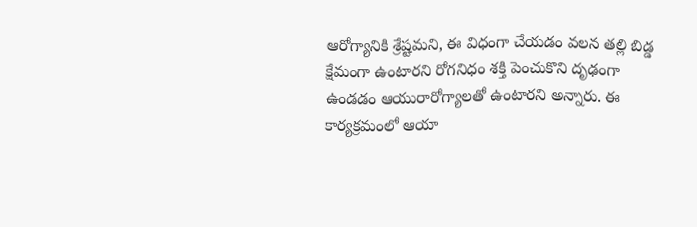ఆరోగ్యానికి శ్రేష్టమని, ఈ విధంగా చేయడం వలన తల్లి బిడ్డ క్షేమంగా ఉంటారని రోగనిధం శక్తి పెంచుకొని దృఢంగా ఉండడం ఆయురారోగ్యాలతో ఉంటారని అన్నారు. ఈ కార్యక్రమంలో ఆయా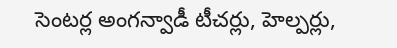సెంటర్ల అంగన్వాడీ టీచర్లు, హెల్పర్లు,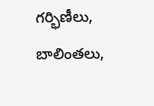గర్భిణీలు, బాలింతలు,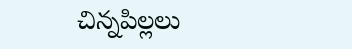చిన్నపిల్లలు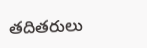తదితరులు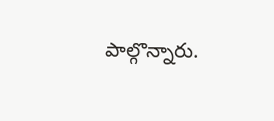పాల్గొన్నారు.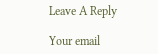Leave A Reply

Your email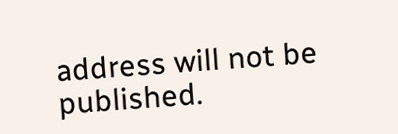address will not be published.